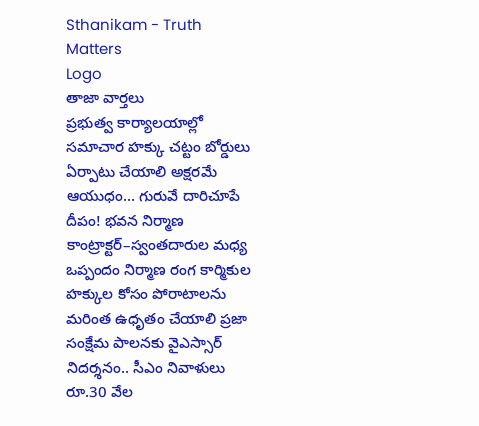Sthanikam - Truth Matters
Logo
తాజా వార్తలు
ప్రభుత్వ కార్యాలయాల్లో సమాచార హక్కు చట్టం బోర్డులు ఏర్పాటు చేయాలి అక్షరమే ఆయుధం… గురువే దారిచూపే దీపం! భవన నిర్మాణ కాంట్రాక్టర్‌–స్వంతదారుల మధ్య ఒప్పందం నిర్మాణ రంగ కార్మికుల హక్కుల కోసం పోరాటాలను మరింత ఉధృతం చేయాలి ప్రజా సంక్షేమ పాలనకు వైఎస్సార్‌ నిదర్శనం.. సీఎం నివాళులు రూ.30 వేల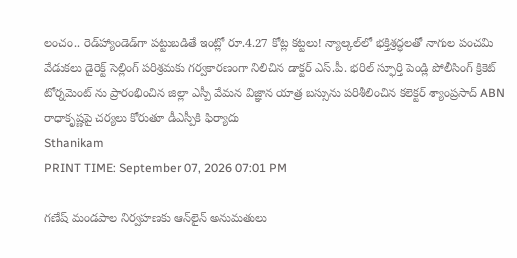లంచం.. రెడ్‌హ్యాండెడ్‌గా పట్టుబడితే ఇంట్లో రూ.4.27 కోట్ల కట్టలు! న్యాల్కల్‌లో భక్తిశ్రద్ధలతో నాగుల పంచమి వేడుకలు డైరెక్ట్ సెల్లింగ్ పరిశ్రమకు గర్వకారణంగా నిలిచిన డాక్టర్ ఎస్.పీ. భరిల్ స్ఫూర్తి పెండ్లి పోలీసింగ్ క్రికెట్ టోర్నమెంట్ ను ప్రారంభించిన జిల్లా ఎస్పీ వేమన విజ్ఞాన యాత్ర బస్సును పరిశీలించిన కలెక్టర్ శ్యాంప్రసాద్ ABN రాధాకృష్ణపై చర్యలు కోరుతూ డీఎస్పీకి ఫిర్యాదు
Sthanikam
PRINT TIME: September 07, 2026 07:01 PM

గణేష్‌ మండపాల నిర్వహణకు ఆన్‌లైన్‌ అనుమతులు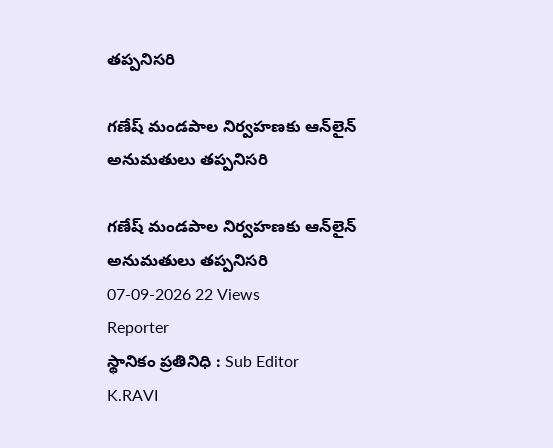తప్పనిసరి

గణేష్‌ మండపాల నిర్వహణకు ఆన్‌లైన్‌ అనుమతులు తప్పనిసరి

గణేష్‌ మండపాల నిర్వహణకు ఆన్‌లైన్‌ అనుమతులు తప్పనిసరి
07-09-2026 22 Views
Reporter
స్థానికం ప్రతినిధి : Sub Editor
K.RAVI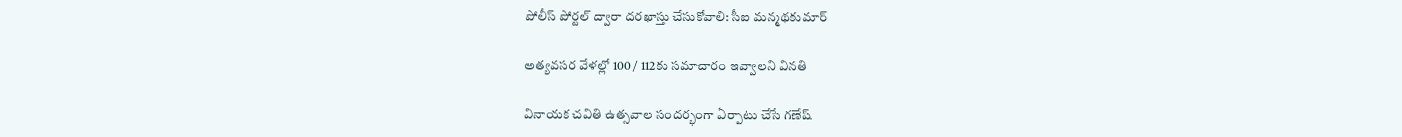పోలీస్‌ పోర్టల్‌ ద్వారా దరఖాస్తు చేసుకోవాలి: సీఐ మన్మథకుమార్‌

అత్యవసర వేళల్లో 100 / 112కు సమాచారం ఇవ్వాలని వినతి

వినాయక చవితి ఉత్సవాల సందర్భంగా ఏర్పాటు చేసే గణేష్‌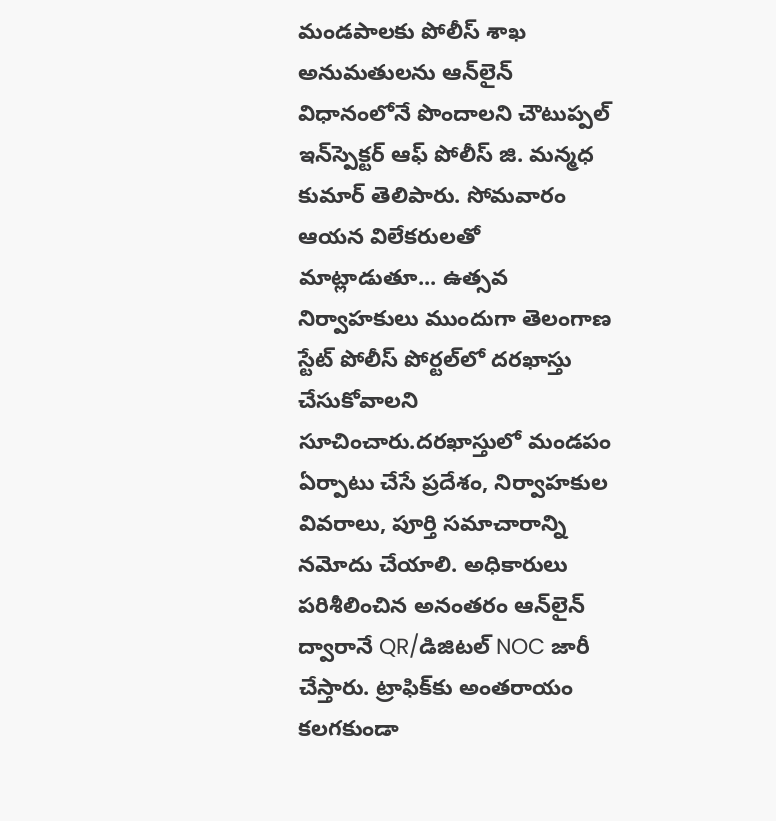మండపాలకు పోలీస్‌ శాఖ అనుమతులను ఆన్‌లైన్‌ విధానంలోనే పొందాలని చౌటుప్పల్‌ ఇన్‌స్పెక్టర్ ఆఫ్ పోలీస్ జి. మన్మధ కుమార్ తెలిపారు. సోమవారం ఆయన విలేకరులతో మాట్లాడుతూ... ఉత్సవ నిర్వాహకులు ముందుగా తెలంగాణ స్టేట్‌ పోలీస్‌ పోర్టల్‌లో దరఖాస్తు చేసుకోవాలని సూచించారు.దరఖాస్తులో మండపం ఏర్పాటు చేసే ప్రదేశం, నిర్వాహకుల వివరాలు, పూర్తి సమాచారాన్ని నమోదు చేయాలి. అధికారులు పరిశీలించిన అనంతరం ఆన్‌లైన్ ద్వారానే QR/డిజిటల్ NOC జారీ చేస్తారు. ట్రాఫిక్‌కు అంతరాయం కలగకుండా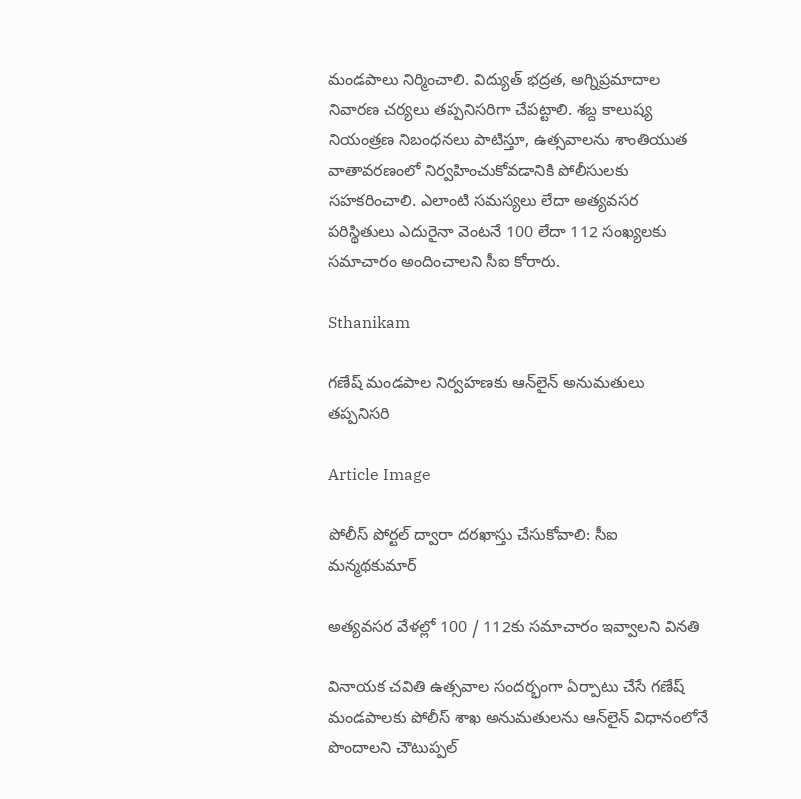మండపాలు నిర్మించాలి. విద్యుత్ భద్రత, అగ్నిప్రమాదాల నివారణ చర్యలు తప్పనిసరిగా చేపట్టాలి. శబ్ద కాలుష్య నియంత్రణ నిబంధనలు పాటిస్తూ, ఉత్సవాలను శాంతియుత వాతావరణంలో నిర్వహించుకోవడానికి పోలీసులకు సహకరించాలి. ఎలాంటి సమస్యలు లేదా అత్యవసర పరిస్థితులు ఎదురైనా వెంటనే 100 లేదా 112 సంఖ్యలకు సమాచారం అందించాలని సీఐ కోరారు.

Sthanikam

గణేష్‌ మండపాల నిర్వహణకు ఆన్‌లైన్‌ అనుమతులు తప్పనిసరి

Article Image

పోలీస్‌ పోర్టల్‌ ద్వారా దరఖాస్తు చేసుకోవాలి: సీఐ మన్మథకుమార్‌

అత్యవసర వేళల్లో 100 / 112కు సమాచారం ఇవ్వాలని వినతి

వినాయక చవితి ఉత్సవాల సందర్భంగా ఏర్పాటు చేసే గణేష్‌ మండపాలకు పోలీస్‌ శాఖ అనుమతులను ఆన్‌లైన్‌ విధానంలోనే పొందాలని చౌటుప్పల్‌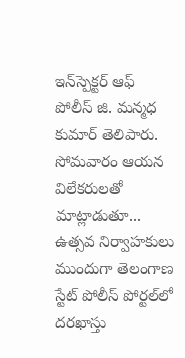ఇన్‌స్పెక్టర్ ఆఫ్ పోలీస్ జి. మన్మధ కుమార్ తెలిపారు. సోమవారం ఆయన విలేకరులతో మాట్లాడుతూ... ఉత్సవ నిర్వాహకులు ముందుగా తెలంగాణ స్టేట్‌ పోలీస్‌ పోర్టల్‌లో దరఖాస్తు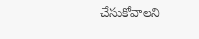చేసుకోవాలని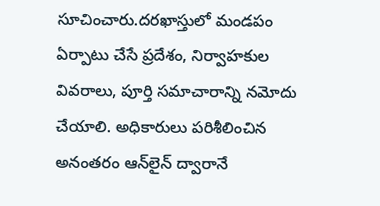సూచించారు.దరఖాస్తులో మండపం ఏర్పాటు చేసే ప్రదేశం, నిర్వాహకుల వివరాలు, పూర్తి సమాచారాన్ని నమోదు చేయాలి. అధికారులు పరిశీలించిన అనంతరం ఆన్‌లైన్ ద్వారానే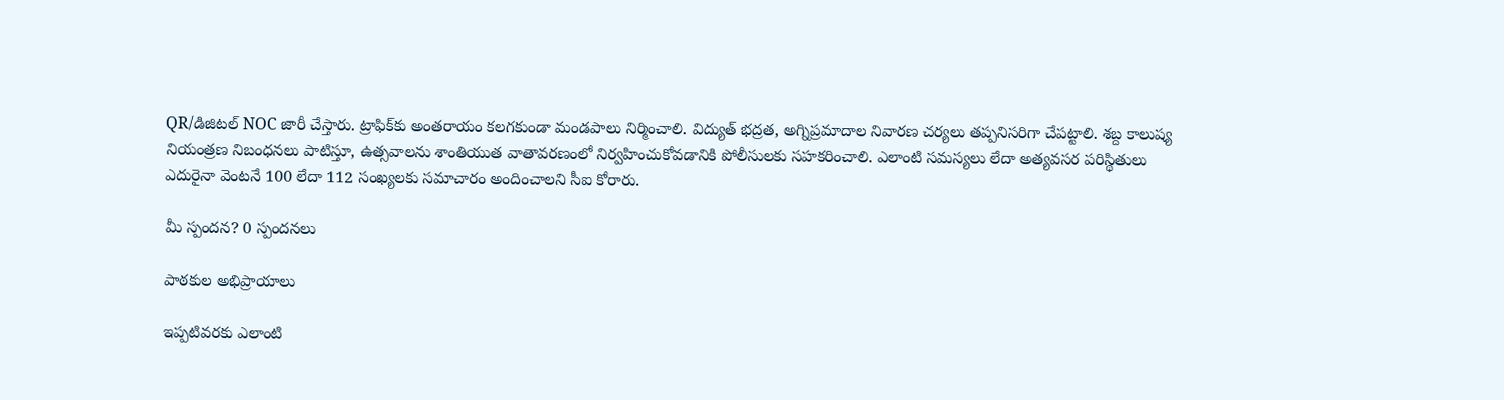QR/డిజిటల్ NOC జారీ చేస్తారు. ట్రాఫిక్‌కు అంతరాయం కలగకుండా మండపాలు నిర్మించాలి. విద్యుత్ భద్రత, అగ్నిప్రమాదాల నివారణ చర్యలు తప్పనిసరిగా చేపట్టాలి. శబ్ద కాలుష్య నియంత్రణ నిబంధనలు పాటిస్తూ, ఉత్సవాలను శాంతియుత వాతావరణంలో నిర్వహించుకోవడానికి పోలీసులకు సహకరించాలి. ఎలాంటి సమస్యలు లేదా అత్యవసర పరిస్థితులు ఎదురైనా వెంటనే 100 లేదా 112 సంఖ్యలకు సమాచారం అందించాలని సీఐ కోరారు.

మీ స్పందన? 0 స్పందనలు

పాఠకుల అభిప్రాయాలు

ఇప్పటివరకు ఎలాంటి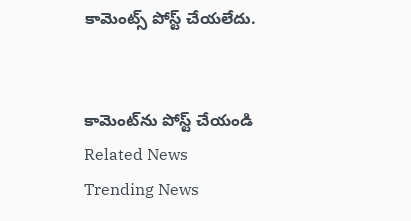కామెంట్స్ పోస్ట్ చేయలేదు.


కామెంట్‌ను పోస్ట్ చేయండి
Related News
Trending News